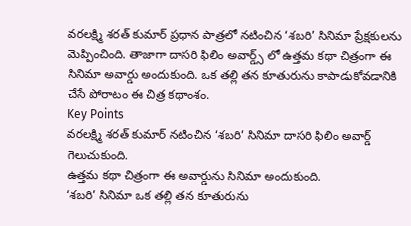వరలక్ష్మి శరత్ కుమార్ ప్రధాన పాత్రలో నటించిన ‘శబరి’ సినిమా ప్రేక్షకులను మెప్పించింది. తాజాగా దాసరి ఫిలిం అవార్డ్స్ లో ఉత్తమ కథా చిత్రంగా ఈ సినిమా అవార్డు అందుకుంది. ఒక తల్లి తన కూతురును కాపాడుకోవడానికి చేసే పోరాటం ఈ చిత్ర కథాంశం.
Key Points
వరలక్ష్మి శరత్ కుమార్ నటించిన ‘శబరి’ సినిమా దాసరి ఫిలిం అవార్డ్ గెలుచుకుంది.
ఉత్తమ కథా చిత్రంగా ఈ అవార్డును సినిమా అందుకుంది.
‘శబరి’ సినిమా ఒక తల్లి తన కూతురును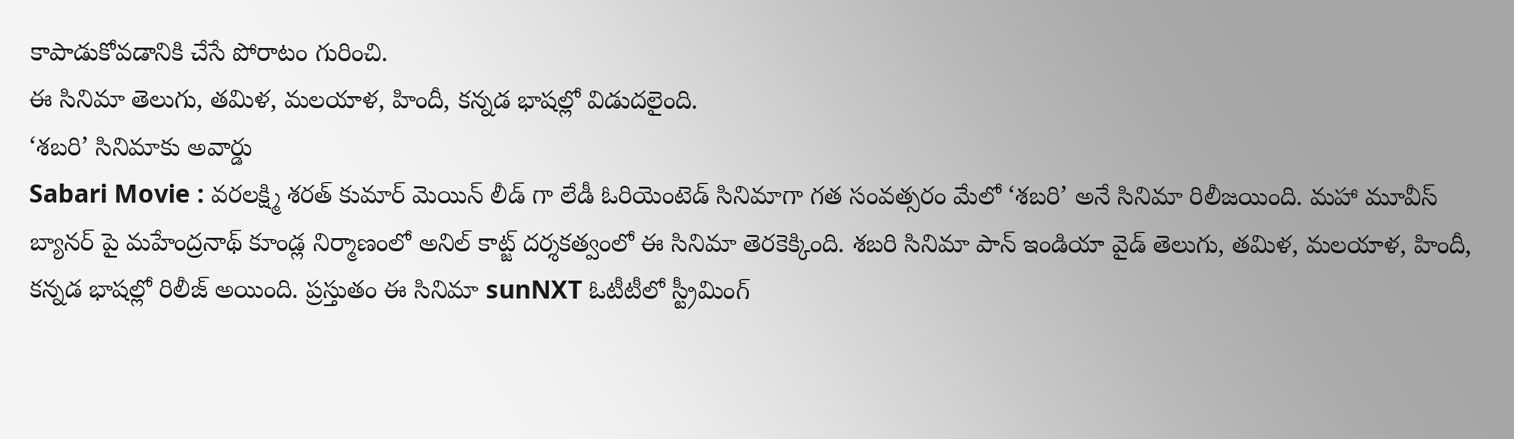కాపాడుకోవడానికి చేసే పోరాటం గురించి.
ఈ సినిమా తెలుగు, తమిళ, మలయాళ, హిందీ, కన్నడ భాషల్లో విడుదలైంది.
‘శబరి’ సినిమాకు అవార్డు
Sabari Movie : వరలక్ష్మి శరత్ కుమార్ మెయిన్ లీడ్ గా లేడీ ఓరియెంటెడ్ సినిమాగా గత సంవత్సరం మేలో ‘శబరి’ అనే సినిమా రిలీజయింది. మహా మూవీస్ బ్యానర్ పై మహేంద్రనాథ్ కూండ్ల నిర్మాణంలో అనిల్ కాట్జ్ దర్శకత్వంలో ఈ సినిమా తెరకెక్కింది. శబరి సినిమా పాన్ ఇండియా వైడ్ తెలుగు, తమిళ, మలయాళ, హిందీ, కన్నడ భాషల్లో రిలీజ్ అయింది. ప్రస్తుతం ఈ సినిమా sunNXT ఓటీటీలో స్ట్రీమింగ్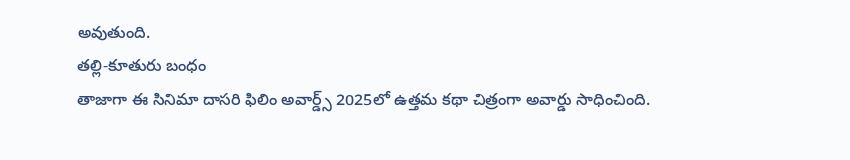అవుతుంది.
తల్లి-కూతురు బంధం
తాజాగా ఈ సినిమా దాసరి ఫిలిం అవార్డ్స్ 2025లో ఉత్తమ కథా చిత్రంగా అవార్డు సాధించింది.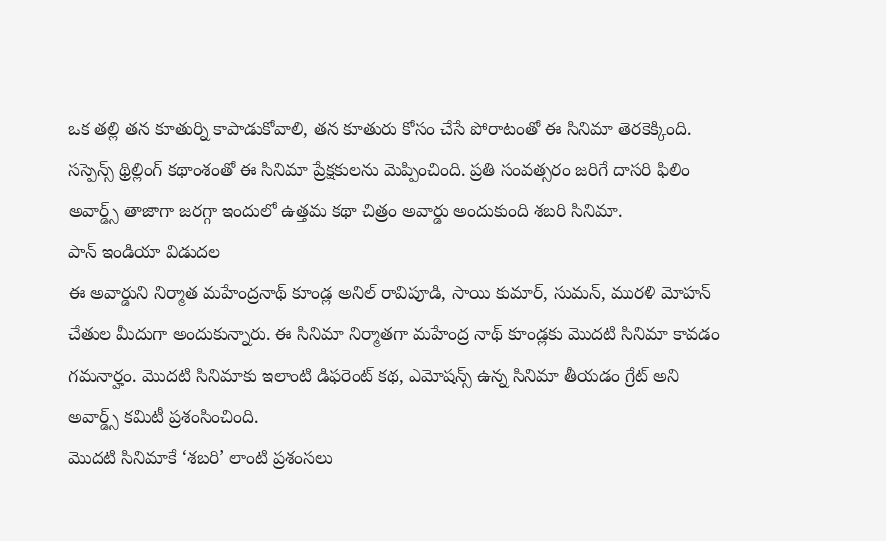ఒక తల్లి తన కూతుర్ని కాపాడుకోవాలి, తన కూతురు కోసం చేసే పోరాటంతో ఈ సినిమా తెరకెక్కింది. సస్పెన్స్ థ్రిల్లింగ్ కథాంశంతో ఈ సినిమా ప్రేక్షకులను మెప్పించింది. ప్రతి సంవత్సరం జరిగే దాసరి ఫిలిం అవార్డ్స్ తాజాగా జరగ్గా ఇందులో ఉత్తమ కథా చిత్రం అవార్డు అందుకుంది శబరి సినిమా.
పాన్ ఇండియా విడుదల
ఈ అవార్డుని నిర్మాత మహేంద్రనాథ్ కూండ్ల అనిల్ రావిపూడి, సాయి కుమార్, సుమన్, మురళి మోహన్ చేతుల మీదుగా అందుకున్నారు. ఈ సినిమా నిర్మాతగా మహేంద్ర నాథ్ కూండ్లకు మొదటి సినిమా కావడం గమనార్హం. మొదటి సినిమాకు ఇలాంటి డిఫరెంట్ కథ, ఎమోషన్స్ ఉన్న సినిమా తీయడం గ్రేట్ అని అవార్డ్స్ కమిటీ ప్రశంసించింది.
మొదటి సినిమాకే ‘శబరి’ లాంటి ప్రశంసలు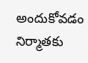అందుకోవడం నిర్మాతకు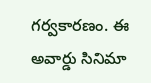గర్వకారణం. ఈ అవార్డు సినిమా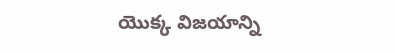యొక్క విజయాన్ని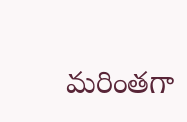మరింతగా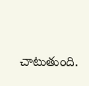చాటుతుంది.